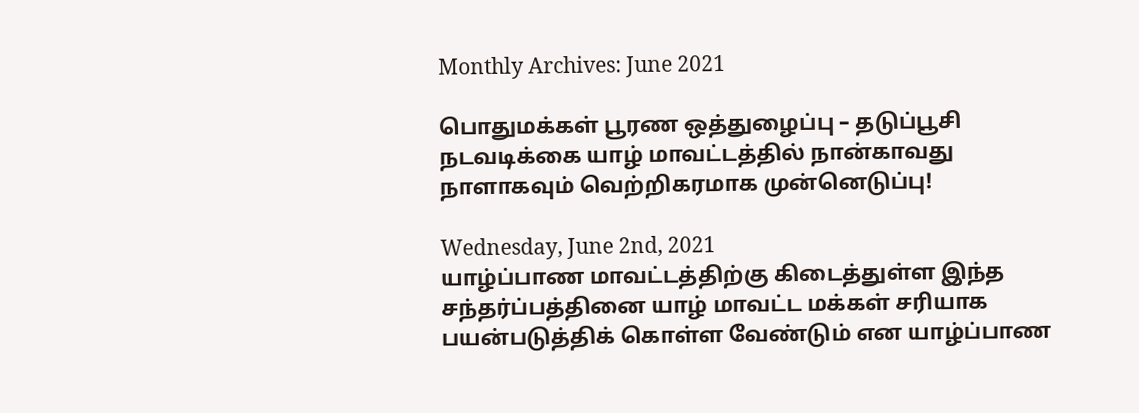Monthly Archives: June 2021

பொதுமக்கள் பூரண ஒத்துழைப்பு – தடுப்பூசி நடவடிக்கை யாழ் மாவட்டத்தில் நான்காவது நாளாகவும் வெற்றிகரமாக முன்னெடுப்பு!

Wednesday, June 2nd, 2021
யாழ்ப்பாண மாவட்டத்திற்கு கிடைத்துள்ள இந்த சந்தர்ப்பத்தினை யாழ் மாவட்ட மக்கள் சரியாக பயன்படுத்திக் கொள்ள வேண்டும் என யாழ்ப்பாண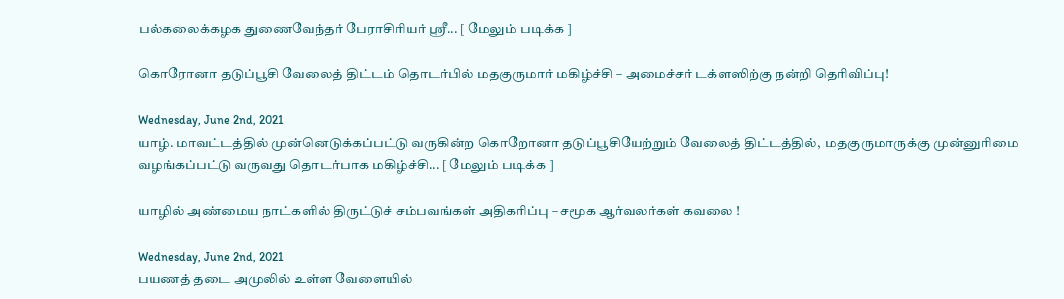பல்கலைக்கழக துணைவேந்தர் பேராசிரியர் ஸ்ரீ... [ மேலும் படிக்க ]

கொரோனா தடுப்பூசி வேலைத் திட்டம் தொடர்பில் மதகுருமார் மகிழ்ச்சி – அமைச்சர் டக்ளஸிற்கு நன்றி தெரிவிப்பு!

Wednesday, June 2nd, 2021
யாழ். மாவட்டத்தில் முன்னெடுக்கப்பட்டு வருகின்ற கொறோனா தடுப்பூசியேற்றும் வேலைத் திட்டத்தில்,  மதகுருமாருக்கு முன்னுரிமை வழங்கப்பட்டு வருவது தொடர்பாக மகிழ்ச்சி... [ மேலும் படிக்க ]

யாழில் அண்மைய நாட்களில் திருட்டுச் சம்பவங்கள் அதிகரிப்பு – சமூக ஆர்வலர்கள் கவலை !

Wednesday, June 2nd, 2021
பயணத் தடை அமுலில் உள்ள வேளையில்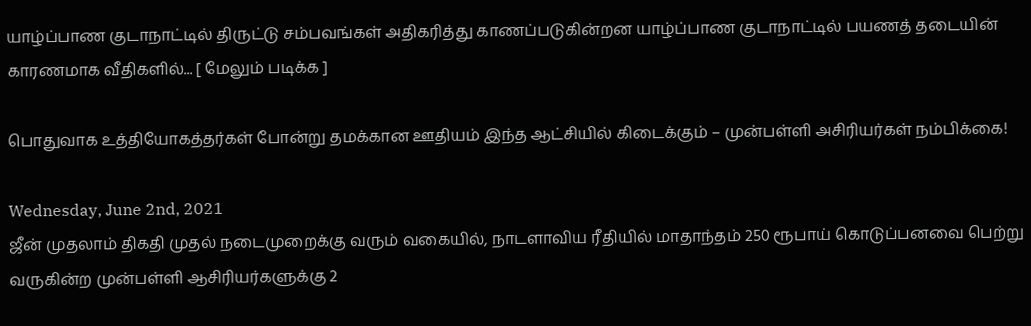யாழ்ப்பாண குடாநாட்டில் திருட்டு சம்பவங்கள் அதிகரித்து காணப்படுகின்றன யாழ்ப்பாண குடாநாட்டில் பயணத் தடையின் காரணமாக வீதிகளில்... [ மேலும் படிக்க ]

பொதுவாக உத்தியோகத்தர்கள் போன்று தமக்கான ஊதியம் இந்த ஆட்சியில் கிடைக்கும் – முன்பள்ளி அசிரியர்கள் நம்பிக்கை!

Wednesday, June 2nd, 2021
ஜீன் முதலாம் திகதி முதல் நடைமுறைக்கு வரும் வகையில், நாடளாவிய ரீதியில் மாதாந்தம் 250 ரூபாய் கொடுப்பனவை பெற்று வருகின்ற முன்பள்ளி ஆசிரியர்களுக்கு 2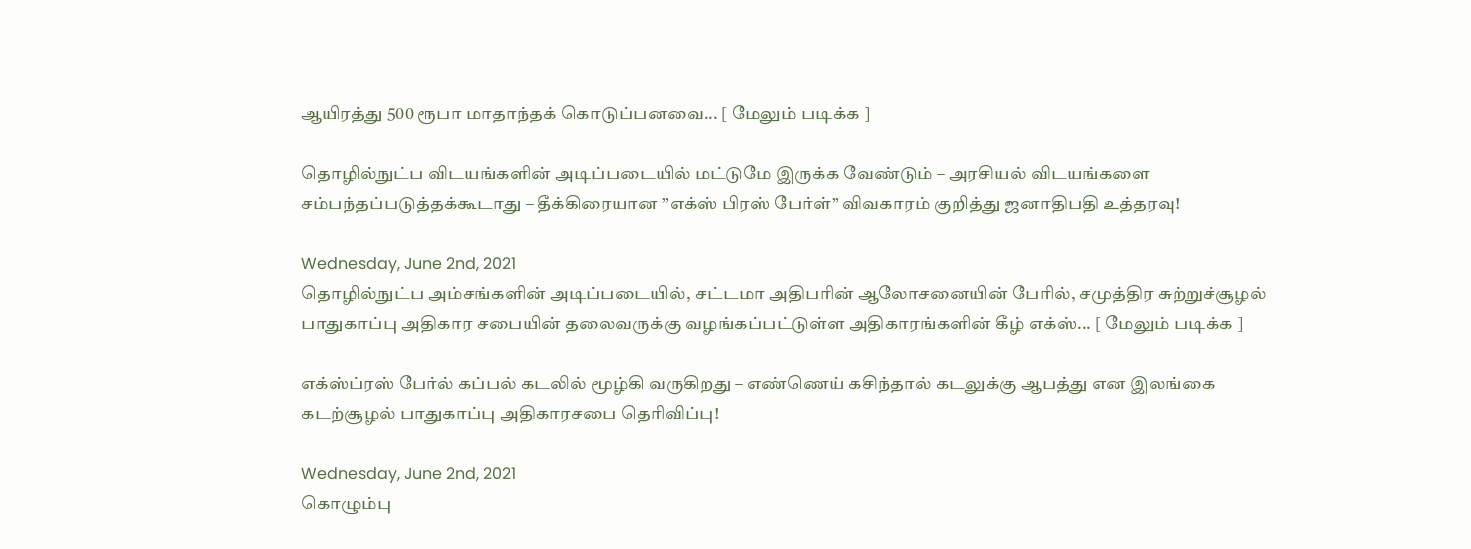ஆயிரத்து 500 ரூபா மாதாந்தக் கொடுப்பனவை... [ மேலும் படிக்க ]

தொழில்நுட்ப விடயங்களின் அடிப்படையில் மட்டுமே இருக்க வேண்டும் – அரசியல் விடயங்களை சம்பந்தப்படுத்தக்கூடாது – தீக்கிரையான ”எக்ஸ் பிரஸ் பேர்ள்” விவகாரம் குறித்து ஜனாதிபதி உத்தரவு!

Wednesday, June 2nd, 2021
தொழில்நுட்ப அம்சங்களின் அடிப்படையில், சட்டமா அதிபரின் ஆலோசனையின் பேரில், சமுத்திர சுற்றுச்சூழல் பாதுகாப்பு அதிகார சபையின் தலைவருக்கு வழங்கப்பட்டுள்ள அதிகாரங்களின் கீழ் எக்ஸ்... [ மேலும் படிக்க ]

எக்ஸ்ப்ரஸ் பேர்ல் கப்பல் கடலில் மூழ்கி வருகிறது – எண்ணெய் கசிந்தால் கடலுக்கு ஆபத்து என இலங்கை கடற்சூழல் பாதுகாப்பு அதிகாரசபை தெரிவிப்பு!

Wednesday, June 2nd, 2021
கொழும்பு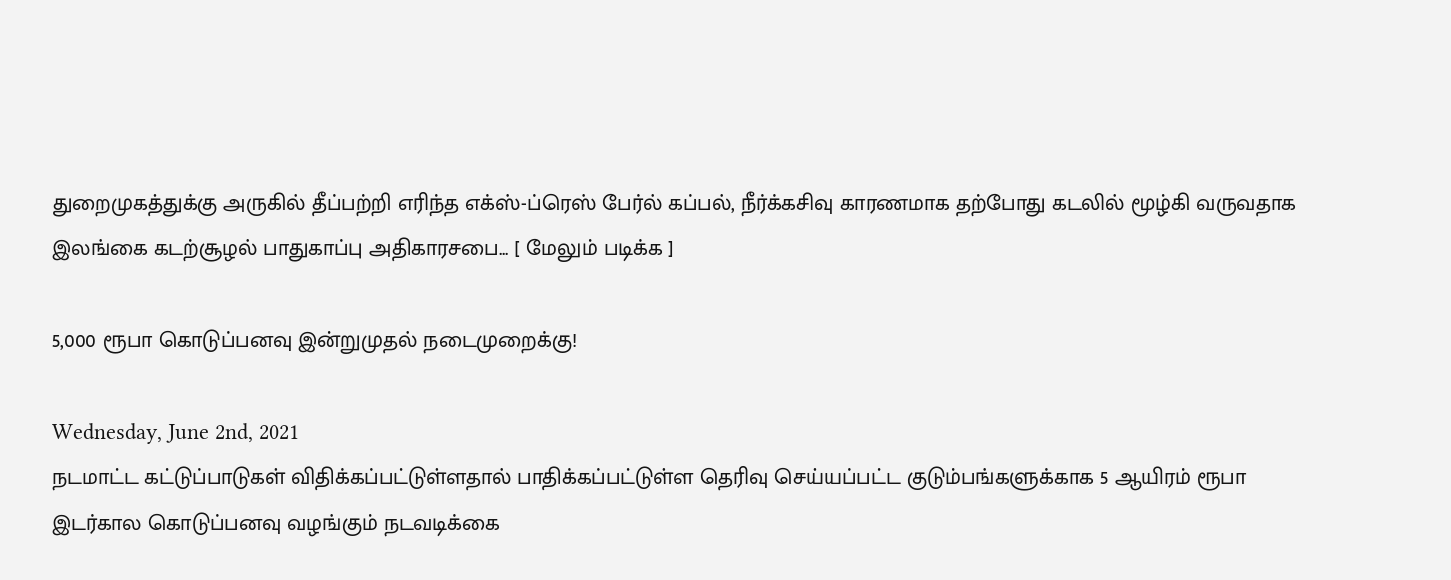துறைமுகத்துக்கு அருகில் தீப்பற்றி எரிந்த எக்ஸ்-ப்ரெஸ் பேர்ல் கப்பல், நீர்க்கசிவு காரணமாக தற்போது கடலில் மூழ்கி வருவதாக இலங்கை கடற்சூழல் பாதுகாப்பு அதிகாரசபை... [ மேலும் படிக்க ]

5,000 ரூபா கொடுப்பனவு இன்றுமுதல் நடைமுறைக்கு!

Wednesday, June 2nd, 2021
நடமாட்ட கட்டுப்பாடுகள் விதிக்கப்பட்டுள்ளதால் பாதிக்கப்பட்டுள்ள தெரிவு செய்யப்பட்ட குடும்பங்களுக்காக 5 ஆயிரம் ரூபா இடர்கால கொடுப்பனவு வழங்கும் நடவடிக்கை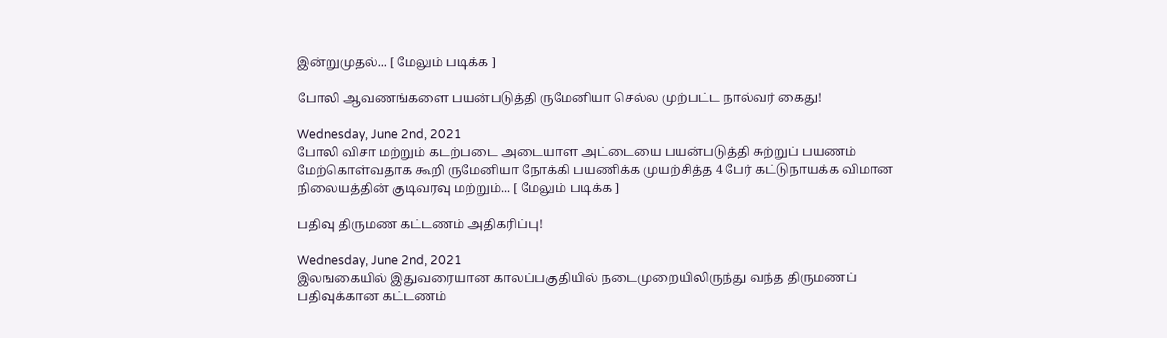இன்றுமுதல்... [ மேலும் படிக்க ]

போலி ஆவணங்களை பயன்படுத்தி ருமேனியா செல்ல முற்பட்ட நால்வர் கைது!

Wednesday, June 2nd, 2021
போலி விசா மற்றும் கடற்படை அடையாள அட்டையை பயன்படுத்தி சுற்றுப் பயணம் மேற்கொள்வதாக கூறி ருமேனியா நோக்கி பயணிக்க முயற்சித்த 4 பேர் கட்டுநாயக்க விமான நிலையத்தின் குடிவரவு மற்றும்... [ மேலும் படிக்க ]

பதிவு திருமண கட்டணம் அதிகரிப்பு!

Wednesday, June 2nd, 2021
இலஙகையில் இதுவரையான காலப்பகுதியில் நடைமுறையிலிருந்து வந்த திருமணப் பதிவுக்கான கட்டணம்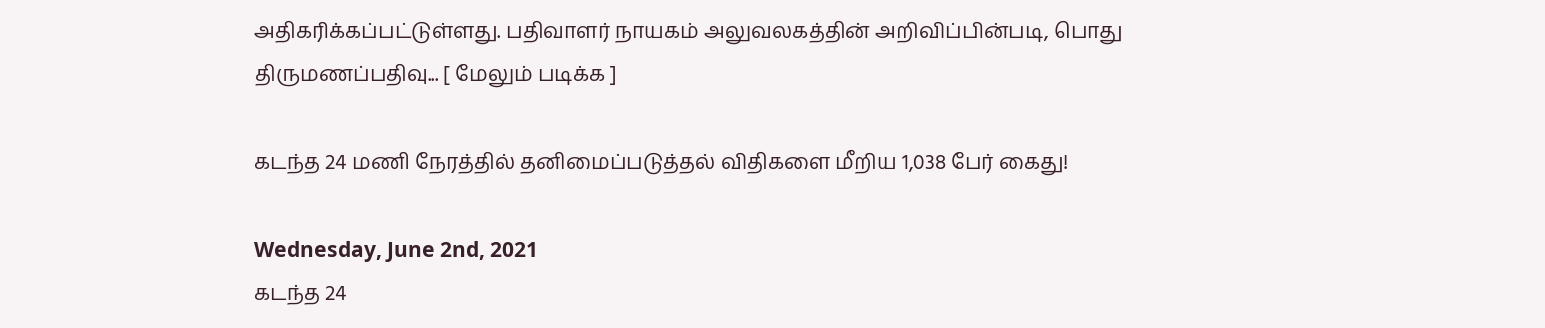அதிகரிக்கப்பட்டுள்ளது. பதிவாளர் நாயகம் அலுவலகத்தின் அறிவிப்பின்படி, பொது திருமணப்பதிவு... [ மேலும் படிக்க ]

கடந்த 24 மணி நேரத்தில் தனிமைப்படுத்தல் விதிகளை மீறிய 1,038 பேர் கைது!

Wednesday, June 2nd, 2021
கடந்த 24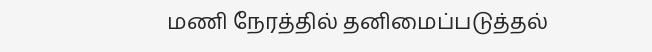மணி நேரத்தில் தனிமைப்படுத்தல்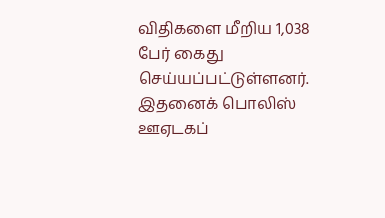விதிகளை மீறிய 1,038 பேர் கைது செய்யப்பட்டுள்ளனர். இதனைக் பொலிஸ் ஊஏடகப்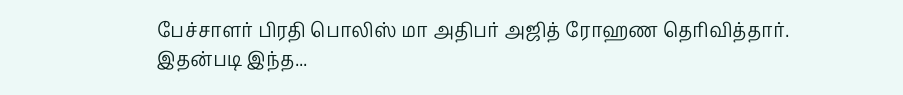பேச்சாளர் பிரதி பொலிஸ் மா அதிபர் அஜித் ரோஹண தெரிவித்தார். இதன்படி இந்த...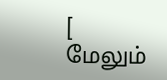[ மேலும்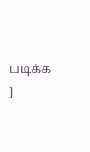படிக்க ]